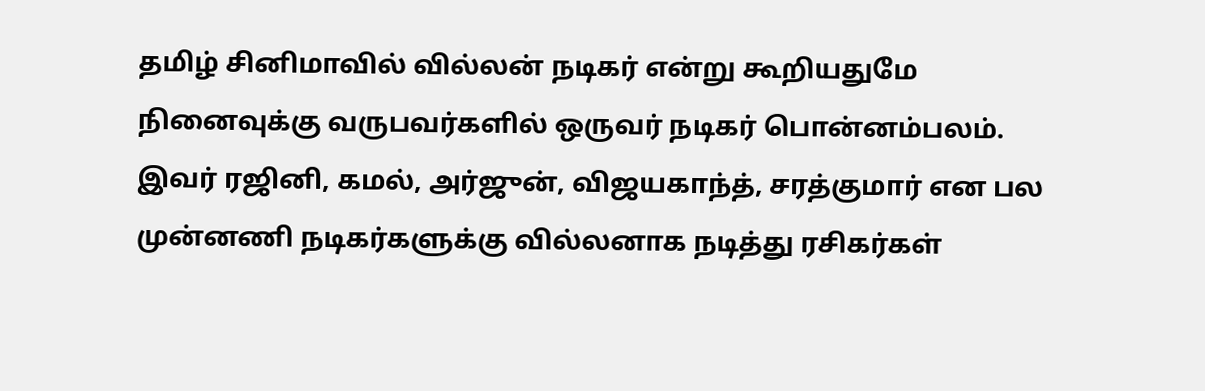தமிழ் சினிமாவில் வில்லன் நடிகர் என்று கூறியதுமே நினைவுக்கு வருபவர்களில் ஒருவர் நடிகர் பொன்னம்பலம். இவர் ரஜினி, கமல், அர்ஜுன், விஜயகாந்த், சரத்குமார் என பல முன்னணி நடிகர்களுக்கு வில்லனாக நடித்து ரசிகர்கள்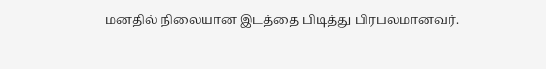மனதில் நிலையான இடத்தை பிடித்து பிரபலமானவர்.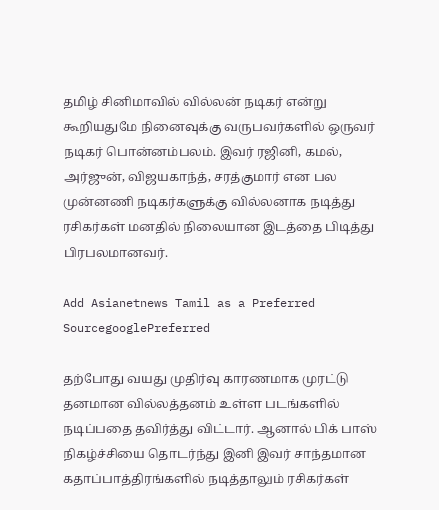தமிழ் சினிமாவில் வில்லன் நடிகர் என்று கூறியதுமே நினைவுக்கு வருபவர்களில் ஒருவர் நடிகர் பொன்னம்பலம். இவர் ரஜினி, கமல், அர்ஜுன், விஜயகாந்த், சரத்குமார் என பல முன்னணி நடிகர்களுக்கு வில்லனாக நடித்து ரசிகர்கள் மனதில் நிலையான இடத்தை பிடித்து பிரபலமானவர்.

Add Asianetnews Tamil as a Preferred SourcegooglePreferred

தற்போது வயது முதிர்வு காரணமாக முரட்டு தனமான வில்லத்தனம் உள்ள படங்களில் நடிப்பதை தவிர்த்து விட்டார். ஆனால் பிக் பாஸ் நிகழ்ச்சியை தொடர்ந்து இனி இவர் சாந்தமான கதாப்பாத்திரங்களில் நடித்தாலும் ரசிகர்கள்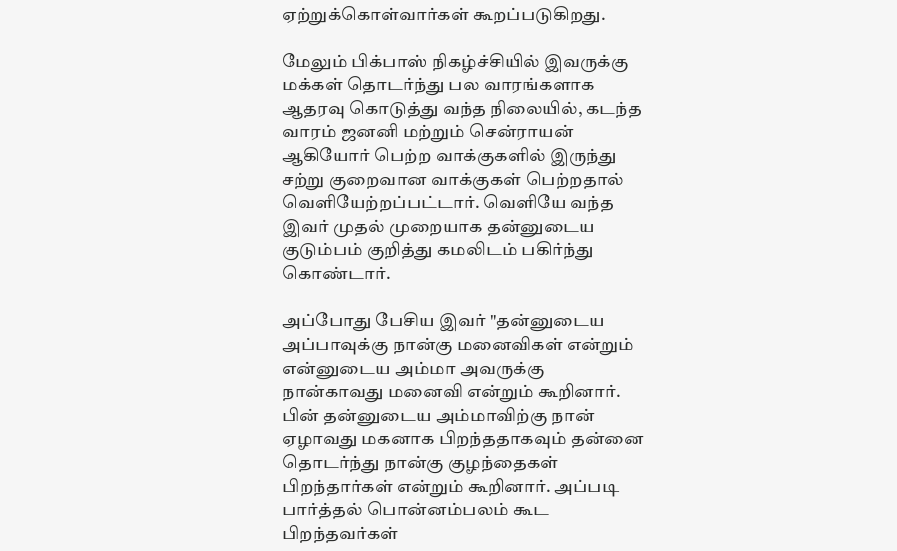ஏற்றுக்கொள்வார்கள் கூறப்படுகிறது.

மேலும் பிக்பாஸ் நிகழ்ச்சியில் இவருக்கு மக்கள் தொடர்ந்து பல வாரங்களாக ஆதரவு கொடுத்து வந்த நிலையில், கடந்த வாரம் ஜனனி மற்றும் சென்ராயன் ஆகியோர் பெற்ற வாக்குகளில் இருந்து சற்று குறைவான வாக்குகள் பெற்றதால் வெளியேற்றப்பட்டார். வெளியே வந்த இவர் முதல் முறையாக தன்னுடைய குடும்பம் குறித்து கமலிடம் பகிர்ந்து கொண்டார்.

அப்போது பேசிய இவர் "தன்னுடைய அப்பாவுக்கு நான்கு மனைவிகள் என்றும் என்னுடைய அம்மா அவருக்கு நான்காவது மனைவி என்றும் கூறினார். பின் தன்னுடைய அம்மாவிற்கு நான் ஏழாவது மகனாக பிறந்ததாகவும் தன்னை தொடர்ந்து நான்கு குழந்தைகள் பிறந்தார்கள் என்றும் கூறினார். அப்படி பார்த்தல் பொன்னம்பலம் கூட பிறந்தவர்கள்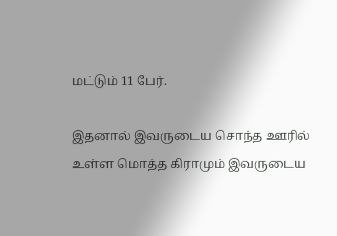மட்டும் 11 பேர்.

இதனால் இவருடைய சொந்த ஊரில் உள்ள மொத்த கிராமும் இவருடைய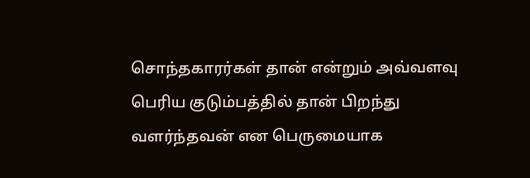சொந்தகாரர்கள் தான் என்றும் அவ்வளவு பெரிய குடும்பத்தில் தான் பிறந்து வளர்ந்தவன் என பெருமையாக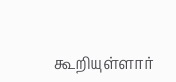கூறியுள்ளார்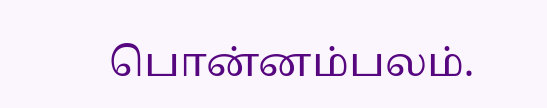பொன்னம்பலம்.